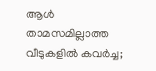ആള്‍ താമസമില്ലാത്ത വീടുകളില്‍ കവര്‍ച്ച;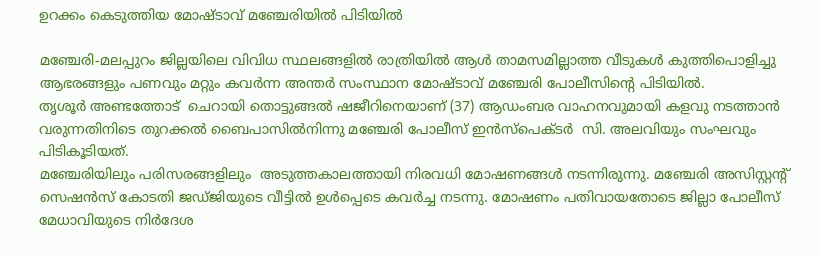ഉറക്കം കെടുത്തിയ മോഷ്ടാവ് മഞ്ചേരിയില്‍ പിടിയില്‍

മഞ്ചേരി-മലപ്പുറം ജില്ലയിലെ വിവിധ സ്ഥലങ്ങളില്‍ രാത്രിയില്‍ ആള്‍ താമസമില്ലാത്ത വീടുകള്‍ കുത്തിപൊളിച്ചു ആഭരങ്ങളും പണവും മറ്റും കവര്‍ന്ന അന്തര്‍ സംസ്ഥാന മോഷ്ടാവ് മഞ്ചേരി പോലീസിന്റെ പിടിയില്‍.
തൃശൂര്‍ അണ്ടത്തോട്  ചെറായി തൊട്ടുങ്ങല്‍ ഷജീറിനെയാണ് (37) ആഡംബര വാഹനവുമായി കളവു നടത്താന്‍ വരുന്നതിനിടെ തുറക്കല്‍ ബൈപാസില്‍നിന്നു മഞ്ചേരി പോലീസ് ഇന്‍സ്പെക്ടര്‍  സി. അലവിയും സംഘവും പിടികൂടിയത്.
മഞ്ചേരിയിലും പരിസരങ്ങളിലും  അടുത്തകാലത്തായി നിരവധി മോഷണങ്ങള്‍ നടന്നിരുന്നു. മഞ്ചേരി അസിസ്റ്റന്റ് സെഷന്‍സ് കോടതി ജഡ്ജിയുടെ വീട്ടില്‍ ഉള്‍പ്പെടെ കവര്‍ച്ച നടന്നു. മോഷണം പതിവായതോടെ ജില്ലാ പോലീസ് മേധാവിയുടെ നിര്‍ദേശ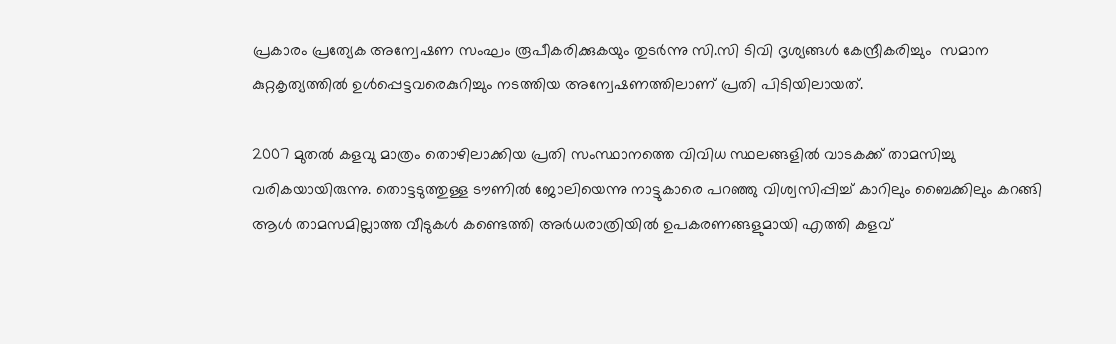പ്രകാരം പ്രത്യേക അന്വേഷണ സംഘം രൂപീകരിക്കുകയും തുടര്‍ന്നു സി.സി ടിവി ദൃശ്യങ്ങള്‍ കേന്ദ്രീകരിച്ചും  സമാന കുറ്റകൃത്യത്തില്‍ ഉള്‍പ്പെട്ടവരെകുറിച്ചും നടത്തിയ അന്വേഷണത്തിലാണ് പ്രതി പിടിയിലായത്.

2007 മുതല്‍ കളവു മാത്രം തൊഴിലാക്കിയ പ്രതി സംസ്ഥാനത്തെ വിവിധ സ്ഥലങ്ങളില്‍ വാടകക്ക് താമസിച്ചു വരികയായിരുന്നു. തൊട്ടടുത്തുള്ള ടൗണില്‍ ജോലിയെന്നു നാട്ടുകാരെ പറഞ്ഞു വിശ്വസിപ്പിച്ച് കാറിലും ബൈക്കിലും കറങ്ങി ആള്‍ താമസമില്ലാത്ത വീടുകള്‍ കണ്ടെത്തി അര്‍ധരാത്രിയില്‍ ഉപകരണങ്ങളുമായി എത്തി കളവ്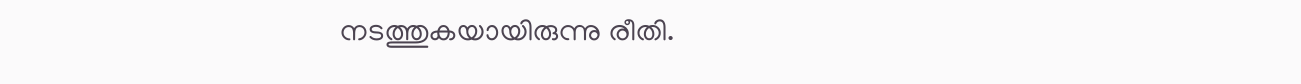നടത്തുകയായിരുന്നു രീതി.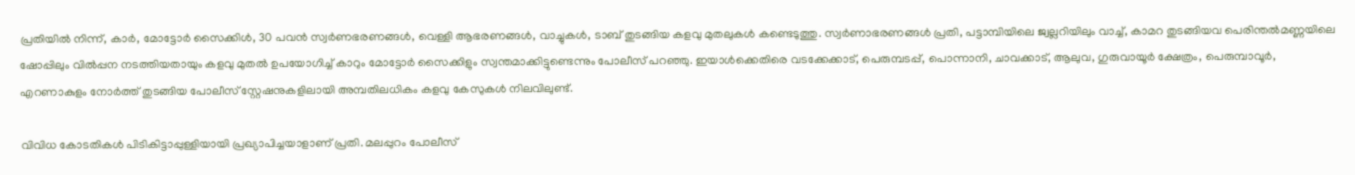പ്രതിയില്‍ നിന്ന്, കാര്‍, മോട്ടോര്‍ സൈക്കിള്‍, 30 പവന്‍ സ്വര്‍ണഭരണങ്ങള്‍, വെള്ളി ആഭരണങ്ങള്‍, വാച്ചുകള്‍, ടാബ് തുടങ്ങിയ കളവു മുതലുകള്‍ കണ്ടെടുത്തു. സ്വര്‍ണാഭരണങ്ങള്‍ പ്രതി, പട്ടാമ്പിയിലെ ജ്വല്ലറിയിലും വാച്ച്, കാമറ തുടങ്ങിയവ പെരിന്തല്‍മണ്ണയിലെ ഷോപ്പിലും വില്‍പ്പന നടത്തിയതായും കളവു മുതല്‍ ഉപയോഗിച്ച് കാറും മോട്ടോര്‍ സൈക്കിളും സ്വന്തമാക്കിട്ടുണ്ടെന്നും പോലീസ് പറഞ്ഞു. ഇയാള്‍ക്കെതിരെ വടക്കേക്കാട്, പെരുമ്പടപ്പ്, പൊന്നാനി, ചാവക്കാട്, ആലുവ, ഗുരുവായൂര്‍ ക്ഷേത്രം, പെരുമ്പാവൂര്‍, എറണാകുളം നോര്‍ത്ത് തുടങ്ങിയ പോലീസ് സ്റ്റേഷനുകളിലായി അമ്പതിലധികം കളവു കേസുകള്‍ നിലവിലുണ്ട്.

വിവിധ കോടതികള്‍ പിടികിട്ടാപ്പുള്ളിയായി പ്രഖ്യാപിച്ചയാളാണ് പ്രതി. മലപ്പുറം പോലീസ്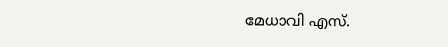മേധാവി എസ്.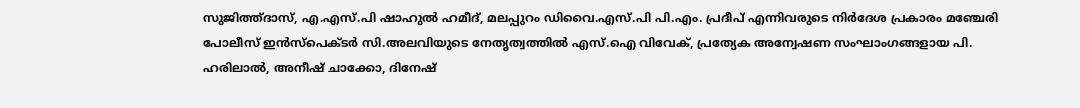സുജിത്ത്ദാസ്, എ.എസ്.പി ഷാഹുല്‍ ഹമീദ്, മലപ്പുറം ഡിവൈ.എസ്.പി പി.എം. പ്രദീപ് എന്നിവരുടെ നിര്‍ദേശ പ്രകാരം മഞ്ചേരി പോലീസ് ഇന്‍സ്‌പെക്ടര്‍ സി.അലവിയുടെ നേതൃത്വത്തില്‍ എസ്.ഐ വിവേക്, പ്രത്യേക അന്വേഷണ സംഘാംഗങ്ങളായ പി. ഹരിലാല്‍, അനീഷ് ചാക്കോ, ദിനേഷ്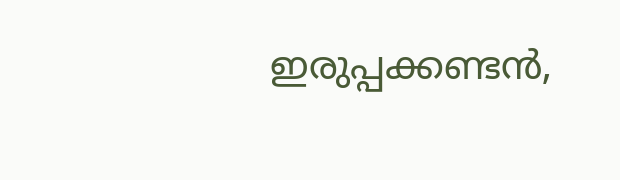ഇരുപ്പക്കണ്ടന്‍,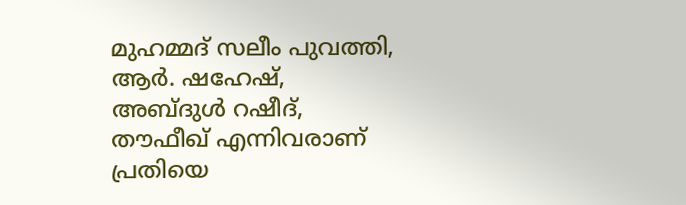മുഹമ്മദ് സലീം പുവത്തി,
ആര്‍. ഷഹേഷ്,  അബ്ദുള്‍ റഷീദ്, തൗഫീഖ് എന്നിവരാണ്  പ്രതിയെ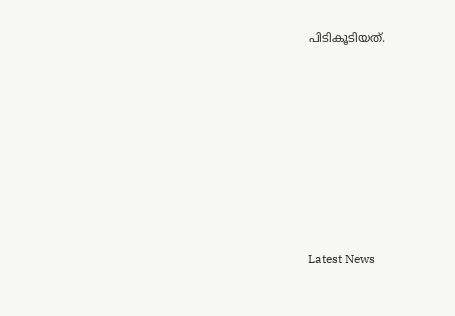പിടികൂടിയത്.









Latest News